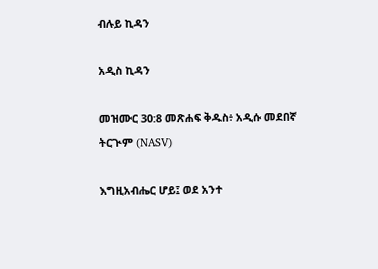ብሉይ ኪዳን

አዲስ ኪዳን

መዝሙር 30:8 መጽሐፍ ቅዱስ፥ አዲሱ መደበኛ ትርጒም (NASV)

እግዚአብሔር ሆይ፤ ወደ አንተ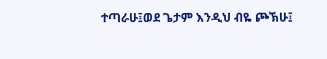ተጣራሁ፤ወደ ጌታም እንዲህ ብዬ ጮኽሁ፤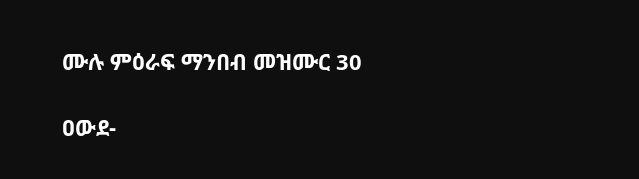ሙሉ ምዕራፍ ማንበብ መዝሙር 30

ዐውደ-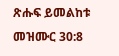ጽሑፍ ይመልከቱ መዝሙር 30:8